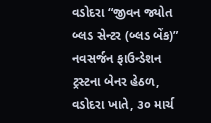વડોદરા “જીવન જ્યોત બ્લડ સેન્ટર (બ્લડ બેંક)”
નવસર્જન ફાઉન્ડેશન ટ્રસ્ટના બેનર હેઠળ, વડોદરા ખાતે, ૩૦ માર્ચ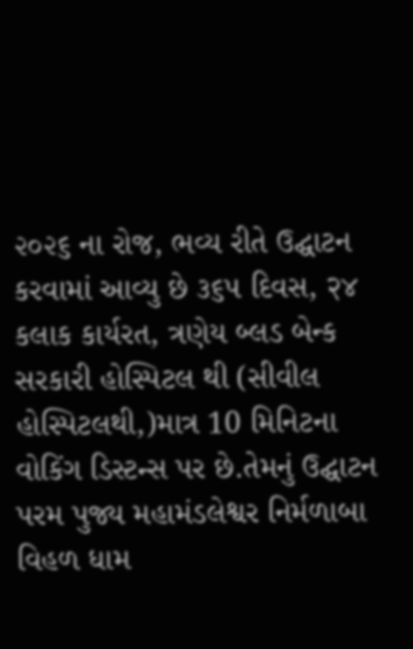૨૦૨૬ ના રોજ, ભવ્ય રીતે ઉદ્ઘાટન કરવામાં આવ્યુ છે ૩૬૫ દિવસ, २४ કલાક કાર્યરત, ત્રણેય બ્લડ બેન્ક સરકારી હોસ્પિટલ થી (સીવીલ હોસ્પિટલથી,)માત્ર 10 મિનિટના વોકિંગ ડિસ્ટન્સ પર છે.તેમનું ઉદ્ઘાટન પરમ પુજ્ય મહામંડલેશ્વર નિર્મળાબા વિહળ ધામ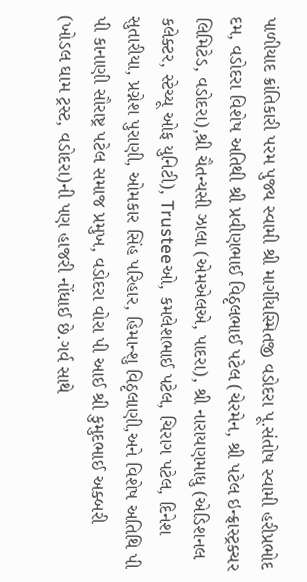પાળીયાદ ક્રાંતિકારી પરમ પુજ્ય સ્વામી શ્રી માર્ગીયસ્મિતજી વડોદરા પૂ.સંતોષ સ્વામી હરીપ્રભોદ દમ, વડોદરા વિશેષ અતિથી શ્રી પ્રવીણભાઈ વિઠૃલભાઈ પટેલ (ચેરમેન, શ્રી પટેલ ઇન્ફ્રાસ્ટ્રક્ચર લિમિટેડ, વડોદરા),શ્રી ચૈતન્યસી ઝાલા (એમએલએ, પાદરા), શ્રી નારાયણમાધુ (એડિશનલ કલેક્ટર, સ્ટેચ્યૂ ઓફ યુનિટી), Trusteeઓ, કમલેશભાઈ પટેલ, ચિરાગ પટેલ, દિનેશ સુતારીયા, પ્રગ્નેશ પુરાણી, ઓમકાર સિંહ પરિહાર, હિમાન્શુ વિઠૃલાણી,અને વિશેષ અતિથિ પી પી કાનાણી સૌરાષ્ટ્ર પટેલ સમાજ પ્રમુખ, વડોદરા વોરા પી આઈ શ્રી કુમુદભાઈ અક્બરી (ખોડલ ઘામ ટ્રસ્ટ, વડોદરા)ની પણ હાજરી નોંધાઈ છે.ગર્વ સાથે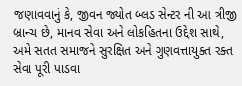જણાવવાનું કે, જીવન જ્યોત બ્લડ સેન્ટર ની આ ત્રીજી બ્રાન્ચ છે, માનવ સેવા અને લોકહિતના ઉદ્દેશ સાથે, અમે સતત સમાજને સુરક્ષિત અને ગુણવત્તાયુક્ત રક્ત સેવા પૂરી પાડવા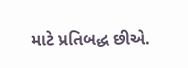માટે પ્રતિબદ્ધ છીએ.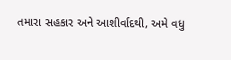તમારા સહકાર અને આશીર્વાદથી, અમે વધુ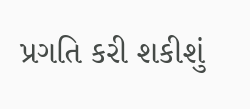પ્રગતિ કરી શકીશું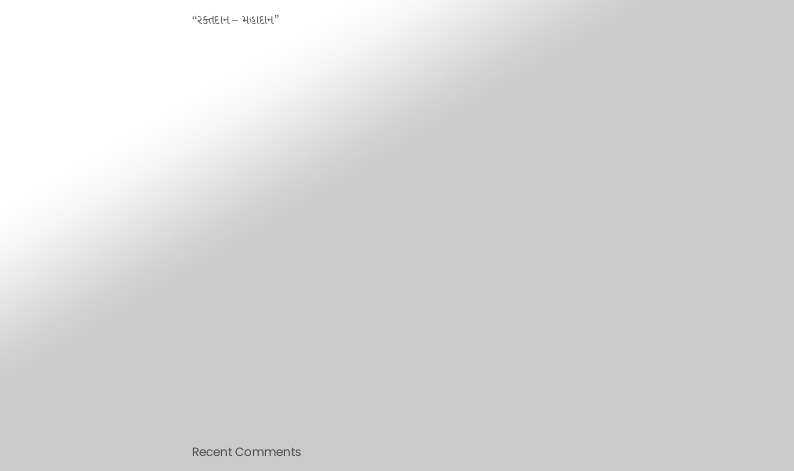“રક્તદાન – મહાદાન”

















Recent Comments